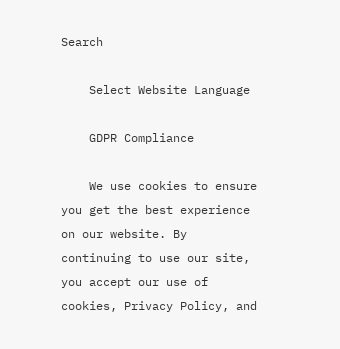Search

    Select Website Language

    GDPR Compliance

    We use cookies to ensure you get the best experience on our website. By continuing to use our site, you accept our use of cookies, Privacy Policy, and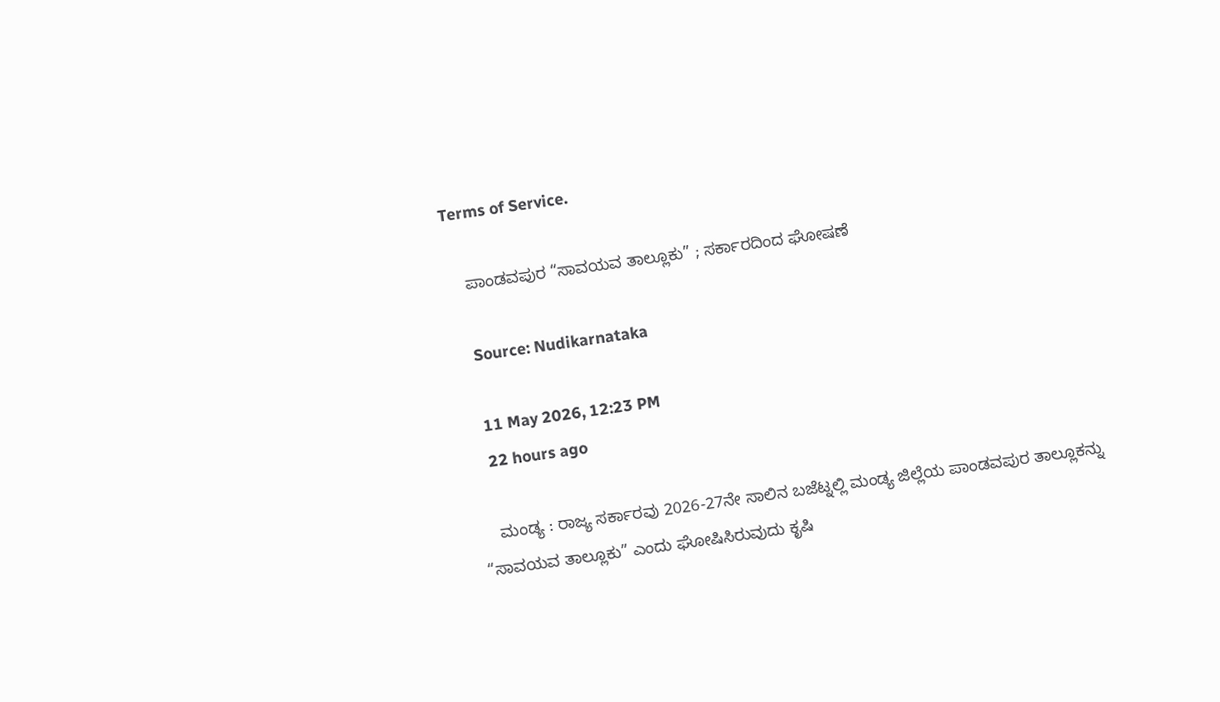Terms of Service.

    ಪಾಂಡವಪುರ “ಸಾವಯವ ತಾಲ್ಲೂಕು” ; ಸರ್ಕಾರದಿಂದ ಘೋಷಣೆ

    Source: Nudikarnataka

    11 May 2026, 12:23 PM
    22 hours ago

    ಮಂಡ್ಯ : ರಾಜ್ಯ ಸರ್ಕಾರವು 2026-27ನೇ ಸಾಲಿನ ಬಜೆಟ್ನಲ್ಲಿ ಮಂಡ್ಯ ಜಿಲ್ಲೆಯ ಪಾಂಡವಪುರ ತಾಲ್ಲೂಕನ್ನು “ಸಾವಯವ ತಾಲ್ಲೂಕು” ಎಂದು ಘೋಷಿಸಿರುವುದು ಕೃಷಿ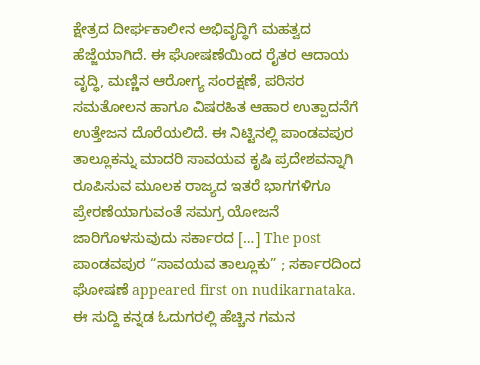ಕ್ಷೇತ್ರದ ದೀರ್ಘಕಾಲೀನ ಅಭಿವೃದ್ಧಿಗೆ ಮಹತ್ವದ ಹೆಜ್ಜೆಯಾಗಿದೆ. ಈ ಘೋಷಣೆಯಿಂದ ರೈತರ ಆದಾಯ ವೃದ್ಧಿ, ಮಣ್ಣಿನ ಆರೋಗ್ಯ ಸಂರಕ್ಷಣೆ, ಪರಿಸರ ಸಮತೋಲನ ಹಾಗೂ ವಿಷರಹಿತ ಆಹಾರ ಉತ್ಪಾದನೆಗೆ ಉತ್ತೇಜನ ದೊರೆಯಲಿದೆ. ಈ ನಿಟ್ಟಿನಲ್ಲಿ ಪಾಂಡವಪುರ ತಾಲ್ಲೂಕನ್ನು ಮಾದರಿ ಸಾವಯವ ಕೃಷಿ ಪ್ರದೇಶವನ್ನಾಗಿ ರೂಪಿಸುವ ಮೂಲಕ ರಾಜ್ಯದ ಇತರೆ ಭಾಗಗಳಿಗೂ ಪ್ರೇರಣೆಯಾಗುವಂತೆ ಸಮಗ್ರ ಯೋಜನೆ ಜಾರಿಗೊಳಸುವುದು ಸರ್ಕಾರದ […] The post ಪಾಂಡವಪುರ “ಸಾವಯವ ತಾಲ್ಲೂಕು” ; ಸರ್ಕಾರದಿಂದ ಘೋಷಣೆ appeared first on nudikarnataka. ಈ ಸುದ್ದಿ ಕನ್ನಡ ಓದುಗರಲ್ಲಿ ಹೆಚ್ಚಿನ ಗಮನ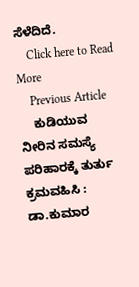ಸೆಳೆದಿದೆ.
    Click here to Read More
    Previous Article
    ಕುಡಿಯುವ ನೀರಿನ ಸಮಸ್ಯೆ ಪರಿಹಾರಕ್ಕೆ ತುರ್ತು ಕ್ರಮವಹಿಸಿ : ಡಾ.ಕುಮಾರ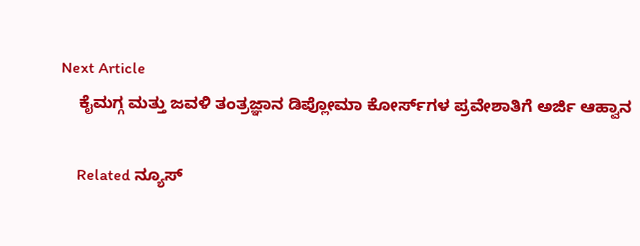Next Article
    ಕೈಮಗ್ಗ ಮತ್ತು ಜವಳಿ ತಂತ್ರಜ್ಞಾನ ಡಿಪ್ಲೋಮಾ ಕೋರ್ಸ್‌ಗಳ ಪ್ರವೇಶಾತಿಗೆ ಅರ್ಜಿ ಆಹ್ವಾನ

    Related ನ್ಯೂಸ್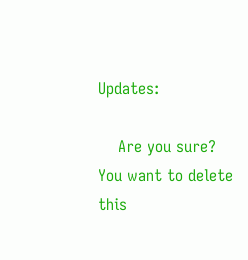Updates:

    Are you sure? You want to delete this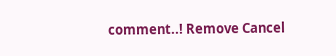comment..! Remove Cancel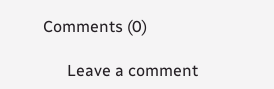Comments (0)

      Leave a comment